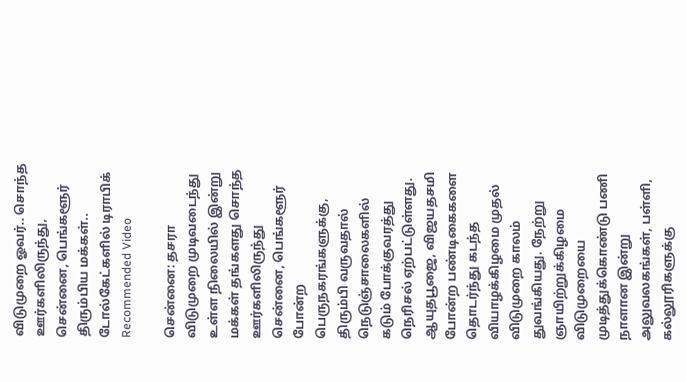விடுமுறை ஓவர்.. சொந்த ஊர்களிலிருந்து, சென்னை, பெங்களூர் திரும்பிய மக்கள்.. டோல்கேட்களில் டிராபிக்
Recommended Video

சென்னை: தசரா விடுமுறை முடிவடைந்து உள்ள நிலையில் இன்று மக்கள் தங்களது சொந்த ஊர்களிலிருந்து சென்னை, பெங்களூர் போன்ற பெருநகரங்களுக்கு, திரும்பி வருவதால் நெடுஞ்சாலைகளில் கடும் போக்குவரத்து நெரிசல் ஏற்பட்டுள்ளது.
ஆயுதபூஜை, விஜயதசமி போன்ற பண்டிகைகளை தொடர்ந்து கடந்த வியாழக்கிழமை முதல் விடுமுறை காலம் துவங்கியது. நேற்று ஞாயிற்றுக்கிழமை விடுமுறையை முடித்துக்கொண்டு பணி நாளான இன்று அலுவலகங்கள், பள்ளி, கல்லூரிகளுக்கு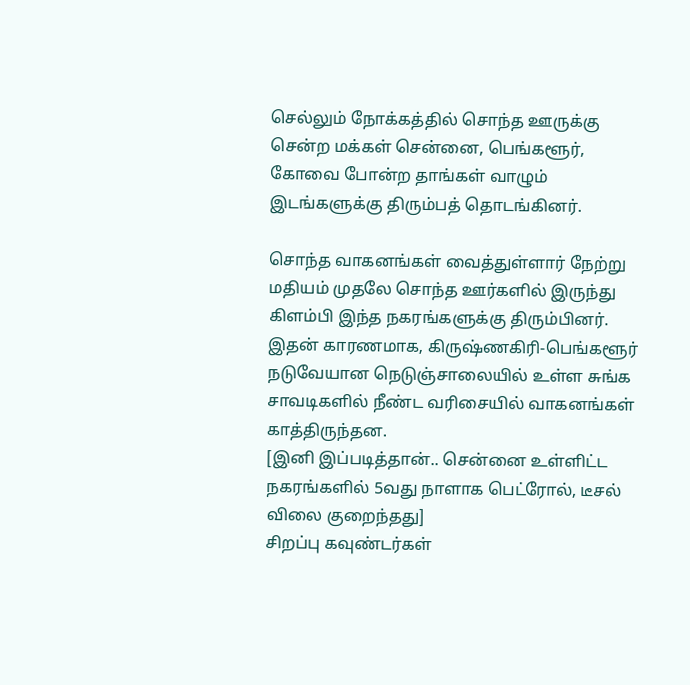செல்லும் நோக்கத்தில் சொந்த ஊருக்கு சென்ற மக்கள் சென்னை, பெங்களூர், கோவை போன்ற தாங்கள் வாழும் இடங்களுக்கு திரும்பத் தொடங்கினர்.

சொந்த வாகனங்கள் வைத்துள்ளார் நேற்று மதியம் முதலே சொந்த ஊர்களில் இருந்து கிளம்பி இந்த நகரங்களுக்கு திரும்பினர். இதன் காரணமாக, கிருஷ்ணகிரி-பெங்களூர் நடுவேயான நெடுஞ்சாலையில் உள்ள சுங்க சாவடிகளில் நீண்ட வரிசையில் வாகனங்கள் காத்திருந்தன.
[இனி இப்படித்தான்.. சென்னை உள்ளிட்ட நகரங்களில் 5வது நாளாக பெட்ரோல், டீசல் விலை குறைந்தது]
சிறப்பு கவுண்டர்கள்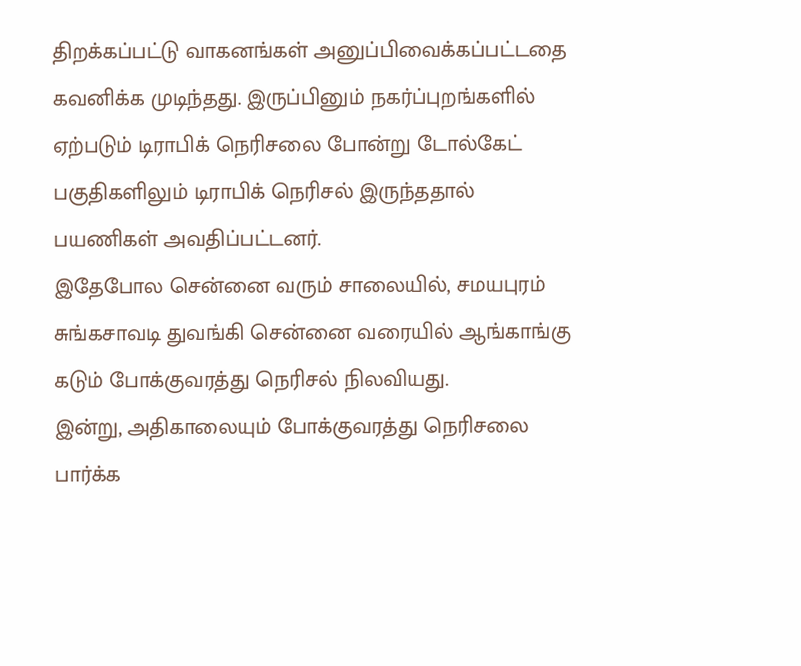திறக்கப்பட்டு வாகனங்கள் அனுப்பிவைக்கப்பட்டதை கவனிக்க முடிந்தது. இருப்பினும் நகர்ப்புறங்களில் ஏற்படும் டிராபிக் நெரிசலை போன்று டோல்கேட் பகுதிகளிலும் டிராபிக் நெரிசல் இருந்ததால் பயணிகள் அவதிப்பட்டனர்.
இதேபோல சென்னை வரும் சாலையில், சமயபுரம் சுங்கசாவடி துவங்கி சென்னை வரையில் ஆங்காங்கு கடும் போக்குவரத்து நெரிசல் நிலவியது.
இன்று, அதிகாலையும் போக்குவரத்து நெரிசலை பார்க்க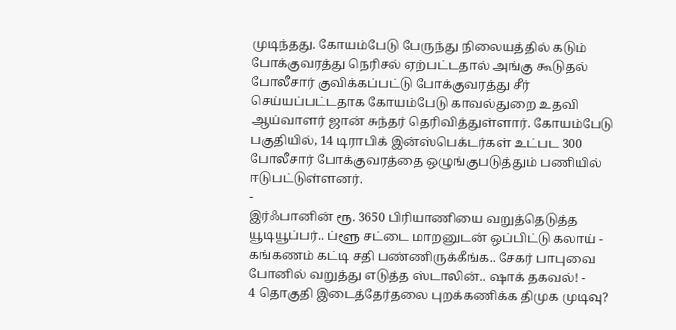முடிந்தது. கோயம்பேடு பேருந்து நிலையத்தில் கடும் போக்குவரத்து நெரிசல் ஏற்பட்டதால் அங்கு கூடுதல் போலீசார் குவிக்கப்பட்டு போக்குவரத்து சீர் செய்யப்பட்டதாக கோயம்பேடு காவல்துறை உதவி ஆய்வாளர் ஜான் சுந்தர் தெரிவித்துள்ளார். கோயம்பேடு பகுதியில், 14 டிராபிக் இன்ஸ்பெக்டர்கள் உட்பட 300 போலீசார் போக்குவரத்தை ஒழுங்குபடுத்தும் பணியில் ஈடுபட்டுள்ளனர்.
-
இர்ஃபானின் ரூ. 3650 பிரியாணியை வறுத்தெடுத்த யூடியூப்பர்.. ப்ளூ சட்டை மாறனுடன் ஒப்பிட்டு கலாய் -
கங்கணம் கட்டி சதி பண்ணிருக்கீங்க.. சேகர் பாபுவை போனில் வறுத்து எடுத்த ஸ்டாலின்.. ஷாக் தகவல்! -
4 தொகுதி இடைத்தேர்தலை புறக்கணிக்க திமுக முடிவு?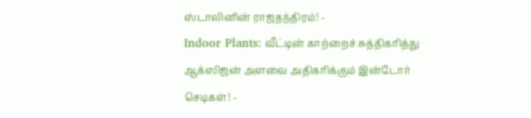ஸ்டாலினின் ராஜதந்திரம்! -
Indoor Plants: வீட்டின் காற்றைச் சுத்திகரித்து ஆக்ஸிஜன் அளவை அதிகரிக்கும் இன்டோர் செடிகள்! -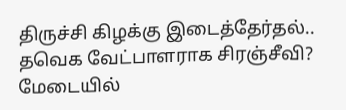திருச்சி கிழக்கு இடைத்தேர்தல்.. தவெக வேட்பாளராக சிரஞ்சீவி? மேடையில்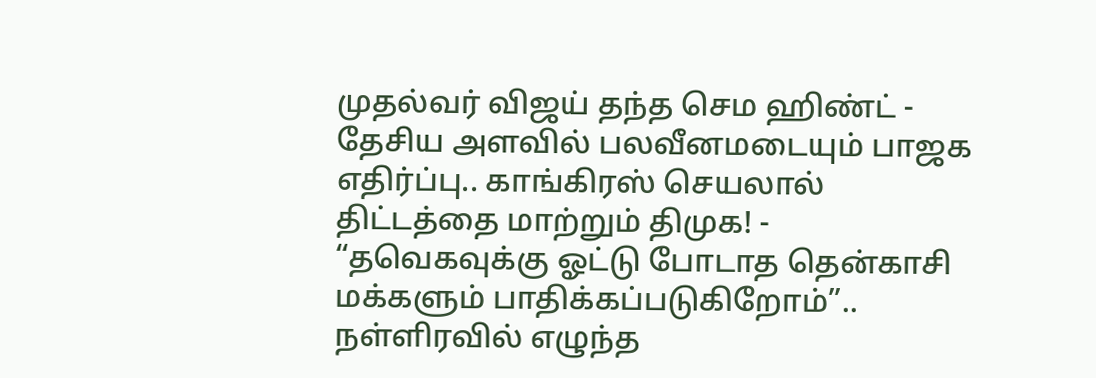முதல்வர் விஜய் தந்த செம ஹிண்ட் -
தேசிய அளவில் பலவீனமடையும் பாஜக எதிர்ப்பு.. காங்கிரஸ் செயலால் திட்டத்தை மாற்றும் திமுக! -
“தவெகவுக்கு ஓட்டு போடாத தென்காசி மக்களும் பாதிக்கப்படுகிறோம்”.. நள்ளிரவில் எழுந்த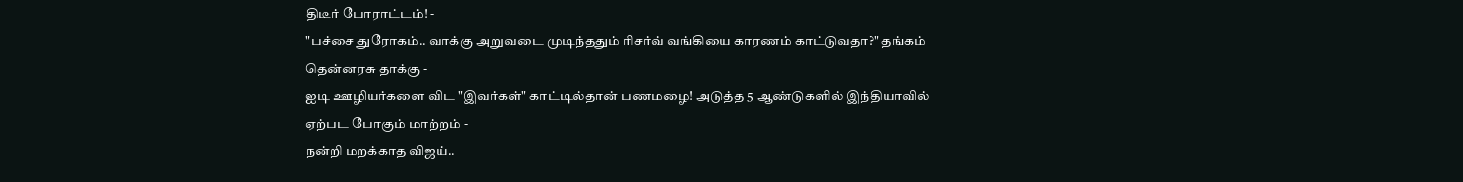திடீர் போராட்டம்! -
"பச்சை துரோகம்.. வாக்கு அறுவடை முடிந்ததும் ரிசர்வ் வங்கியை காரணம் காட்டுவதா?" தங்கம் தென்னரசு தாக்கு -
ஐடி ஊழியர்களை விட "இவர்கள்" காட்டில்தான் பணமழை! அடுத்த 5 ஆண்டுகளில் இந்தியாவில் ஏற்பட போகும் மாற்றம் -
நன்றி மறக்காத விஜய்..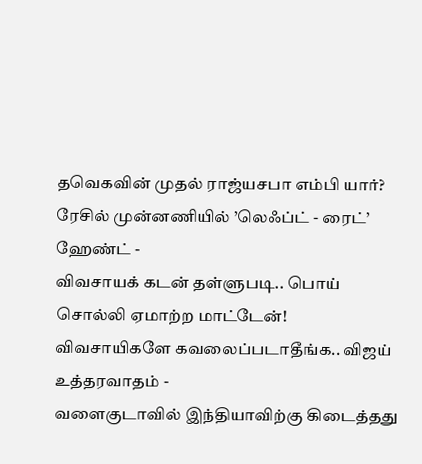தவெகவின் முதல் ராஜ்யசபா எம்பி யார்? ரேசில் முன்னணியில் ’லெஃப்ட் - ரைட்’ ஹேண்ட் -
விவசாயக் கடன் தள்ளுபடி.. பொய் சொல்லி ஏமாற்ற மாட்டேன்! விவசாயிகளே கவலைப்படாதீங்க.. விஜய் உத்தரவாதம் -
வளைகுடாவில் இந்தியாவிற்கு கிடைத்தது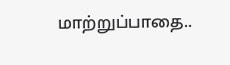மாற்றுப்பாதை..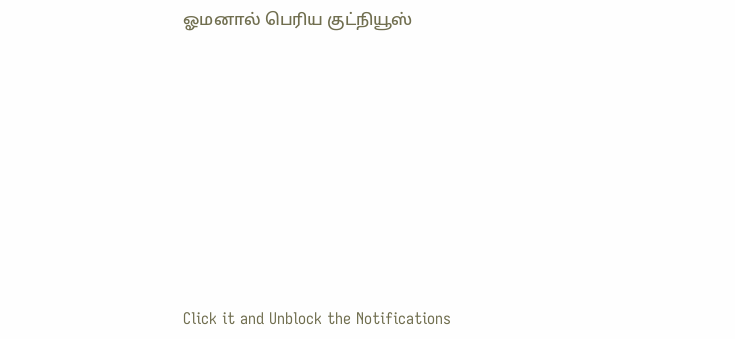ஓமனால் பெரிய குட்நியூஸ்












Click it and Unblock the Notifications